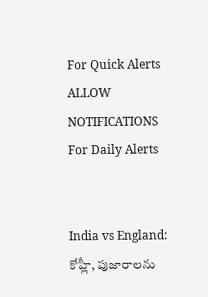For Quick Alerts
ALLOW NOTIFICATIONS
For Daily Alerts


India vs England: కోహ్లీ, పుజారాలను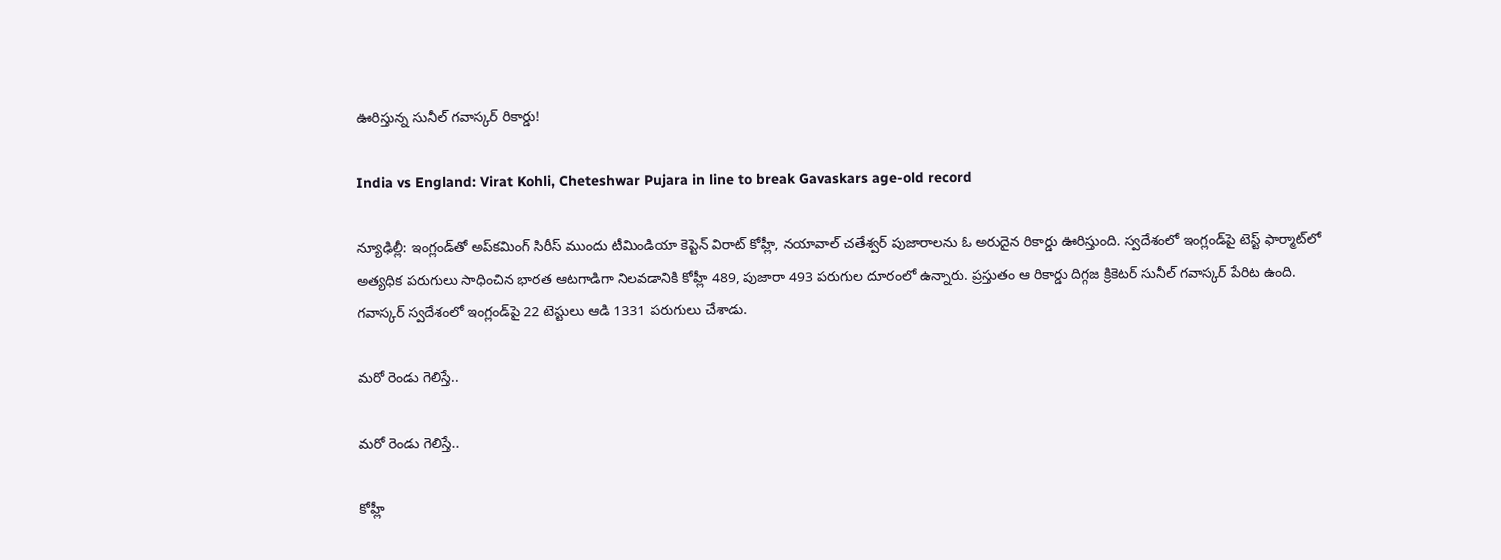ఊరిస్తున్న సునీల్ గవాస్కర్ రికార్డు!

India vs England: Virat Kohli, Cheteshwar Pujara in line to break Gavaskars age-old record

న్యూఢిల్లీ: ఇంగ్లండ్‌తో అప్‌కమింగ్ సిరీస్ ముందు టీమిండియా కెప్టెన్‌ విరాట్ కోహ్లీ, నయావాల్ చతేశ్వర్ పుజారాలను ఓ అరుదైన రికార్డు ఊరిస్తుంది. స్వదేశంలో ఇంగ్లండ్‌పై టెస్ట్ ఫార్మాట్‌లో అత్యధిక పరుగులు సాధించిన భారత ఆటగాడిగా నిలవడానికి కోహ్లీ 489, పుజారా 493 పరుగుల దూరంలో ఉన్నారు. ప్రస్తుతం ఆ రికార్డు దిగ్గజ క్రికెటర్‌ సునీల్ గవాస్కర్‌ పేరిట ఉంది. గవాస్కర్‌ స్వదేశంలో ఇంగ్లండ్‌పై 22 టెస్టులు ఆడి 1331 పరుగులు చేశాడు.

మరో రెండు గెలిస్తే..

మరో రెండు గెలిస్తే..

కోహ్లీ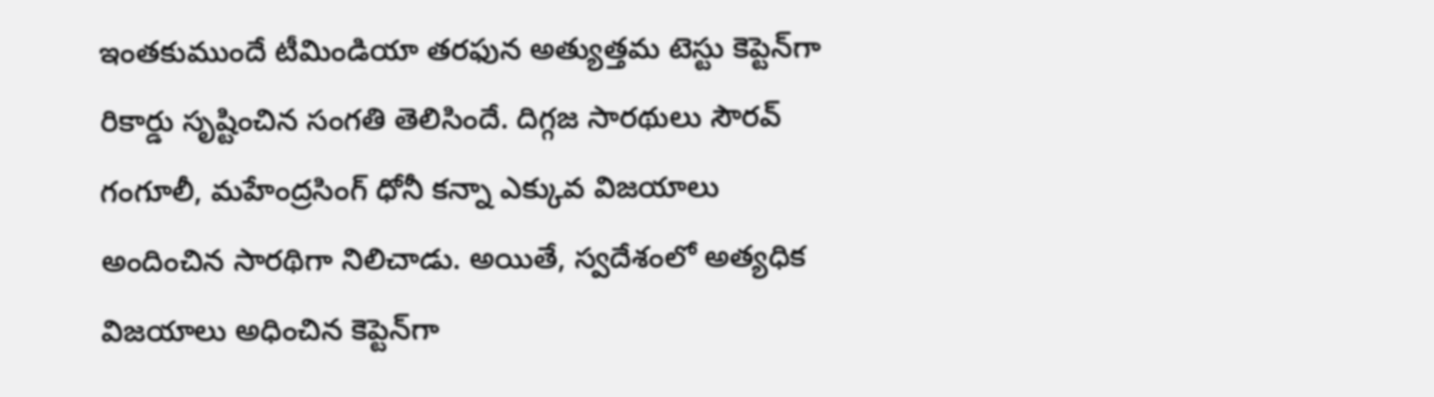ఇంతకుముందే టీమిండియా తరఫున అత్యుత్తమ టెస్టు కెప్టెన్‌గా రికార్డు సృష్టించిన సంగతి తెలిసిందే. దిగ్గజ సారథులు సౌరవ్ గంగూలీ, మహేంద్రసింగ్‌ ధోనీ కన్నా ఎక్కువ విజయాలు అందించిన సారథిగా నిలిచాడు. అయితే, స్వదేశంలో అత్యధిక విజయాలు అధించిన కెప్టెన్‌గా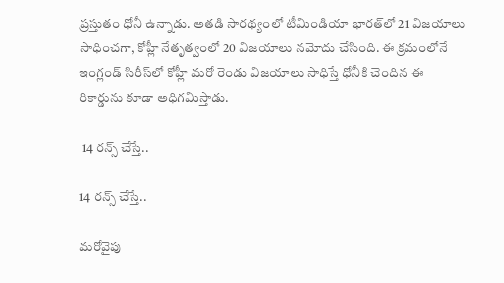ప్రస్తుతం ధోనీ ఉన్నాడు. అతడి సారథ్యంలో టీమిండియా భారత్‌లో 21 విజయాలు సాధించగా, కోహ్లీ నేతృత్వంలో 20 విజయాలు నమోదు చేసింది. ఈ క్రమంలోనే ఇంగ్లండ్‌ సిరీస్‌లో కోహ్లీ మరో రెండు విజయాలు సాధిస్తే ధోనీకి చెందిన ఈ రికార్డును కూడా అధిగమిస్తాడు.

 14 రన్స్ చేస్తే..

14 రన్స్ చేస్తే..

మరోవైపు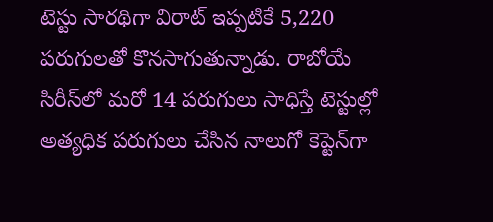టెస్టు సారథిగా విరాట్‌ ఇప్పటికే 5,220 పరుగులతో కొనసాగుతున్నాడు. రాబోయే సిరీస్‌లో మరో 14 పరుగులు సాధిస్తే టెస్టుల్లో అత్యధిక పరుగులు చేసిన నాలుగో కెప్టెన్‌గా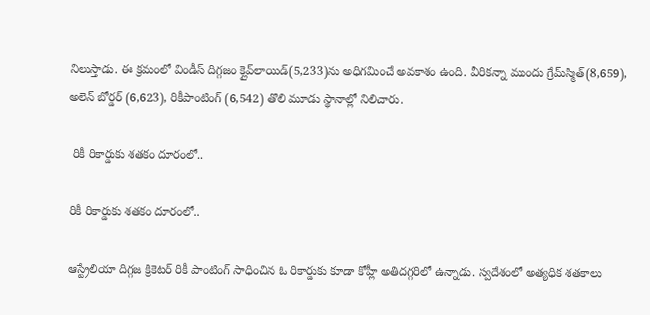నిలుస్తాడు. ఈ క్రమంలో విండీస్‌ దిగ్గజం క్లైవ్‌లాయిడ్‌(5,233)ను అధిగమించే అవకాశం ఉంది. వీరికన్నా ముందు గ్రేమ్‌స్మిత్‌(8,659), అలెన్‌ బోర్డర్‌ (6,623), రికీపాంటింగ్‌ (6,542) తొలి మూడు స్థానాల్లో నిలిచారు.

 రికీ రికార్డుకు శతకం దూరంలో..

రికీ రికార్డుకు శతకం దూరంలో..

ఆస్ట్రేలియా దిగ్గజ క్రికెటర్ రికీ పాంటింగ్‌ సాధించిన ఓ రికార్డుకు కూడా కోహ్లీ అతిదగ్గరిలో ఉన్నాడు. స్వదేశంలో అత్యధిక శతకాలు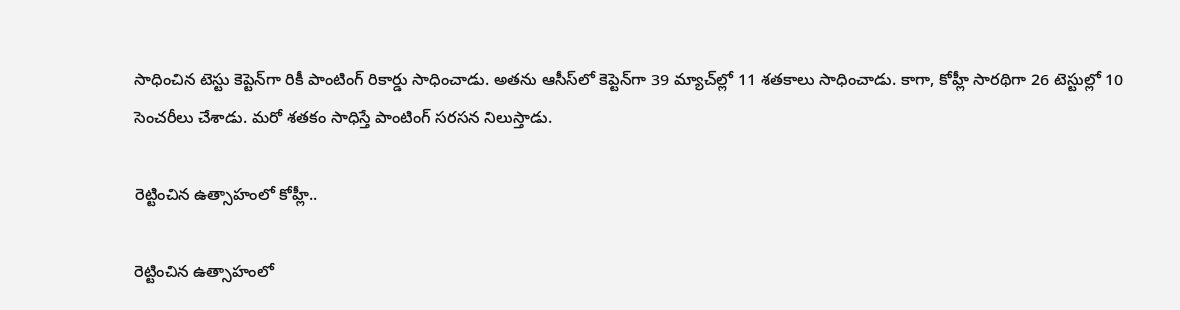సాధించిన టెస్టు కెప్టెన్‌గా రికీ పాంటింగ్ రికార్డు సాధించాడు. అతను ఆసీస్‌లో కెప్టెన్‌గా 39 మ్యాచ్‌ల్లో 11 శతకాలు సాధించాడు. కాగా, కోహ్లీ సారథిగా 26 టెస్టుల్లో 10 సెంచరీలు చేశాడు. మరో శతకం సాధిస్తే పాంటింగ్ సరసన నిలుస్తాడు.

రెట్టించిన ఉత్సాహంలో కోహ్లీ..

రెట్టించిన ఉత్సాహంలో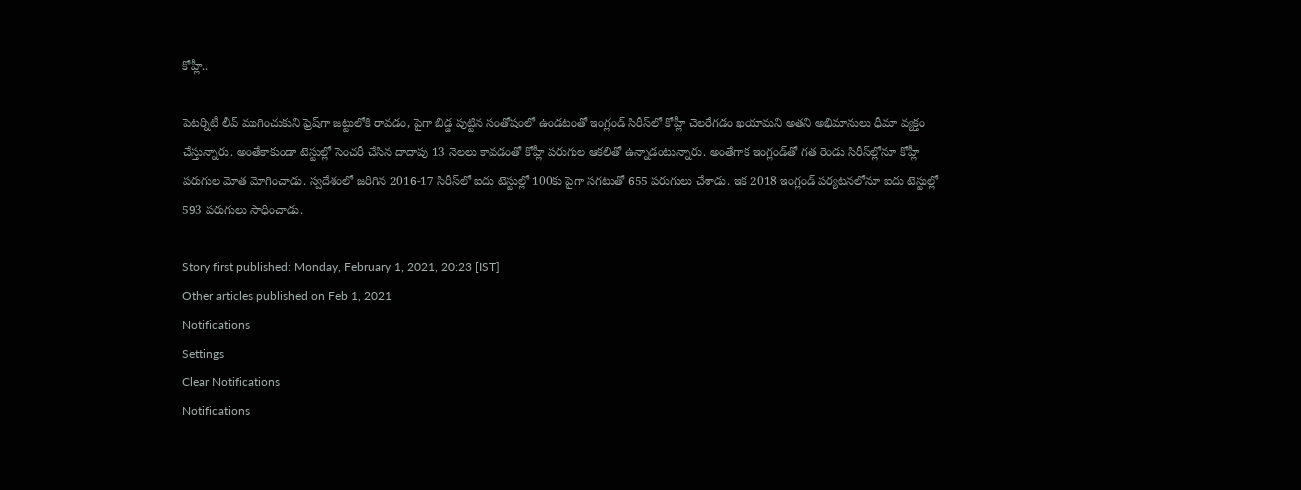కోహ్లీ..

పెటర్నిటీ లీవ్ ముగించుకుని ఫ్రెష్‌గా జట్టులోకి రావడం, పైగా బిడ్డ పుట్టిన సంతోషంలో ఉండటంతో ఇంగ్లండ్‌ సిరీస్‌లో కోహ్లీ చెలరేగడం ఖయామని అతని అభిమానులు ధీమా వ్యక్తం చేస్తున్నారు. అంతేకాకుండా టెస్టుల్లో సెంచరీ చేసిన దాదాపు 13 నెలలు కావడంతో కోహ్లీ పరుగుల ఆకలితో ఉన్నాడంటున్నారు. అంతేగాక ఇంగ్లండ్‌తో గత రెండు సిరీస్‌ల్లోనూ కోహ్లీ పరుగుల మోత మోగించాడు. స్వదేశంలో జరిగిన 2016-17 సిరీస్‌లో ఐదు టెస్టుల్లో 100కు పైగా సగటుతో 655 పరుగులు చేశాడు. ఇక 2018 ఇంగ్లండ్‌ పర్యటనలోనూ ఐదు టెస్టుల్లో 593 పరుగులు సాధించాడు.

Story first published: Monday, February 1, 2021, 20:23 [IST]
Other articles published on Feb 1, 2021
Notifications
Settings
Clear Notifications
Notifications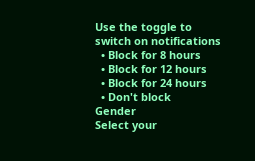Use the toggle to switch on notifications
  • Block for 8 hours
  • Block for 12 hours
  • Block for 24 hours
  • Don't block
Gender
Select your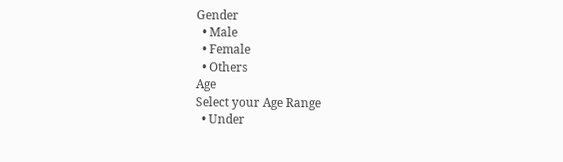Gender
  • Male
  • Female
  • Others
Age
Select your Age Range
  • Under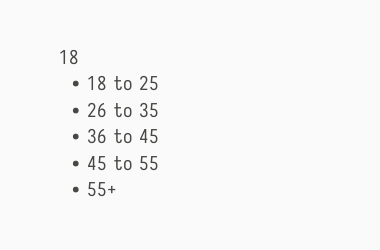18
  • 18 to 25
  • 26 to 35
  • 36 to 45
  • 45 to 55
  • 55+